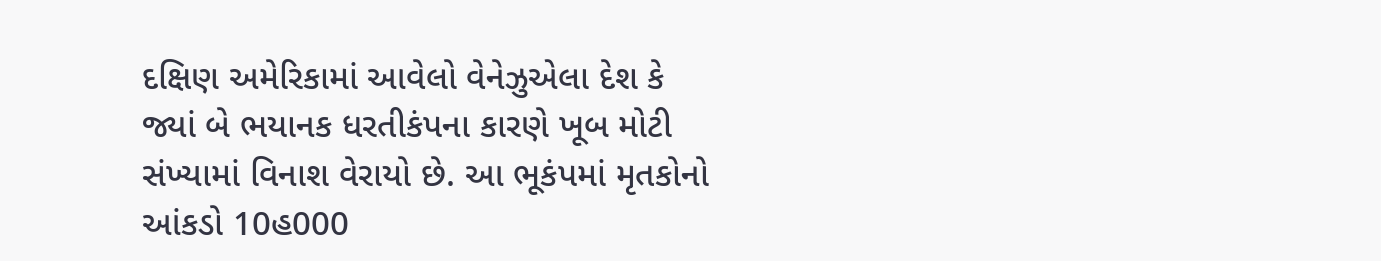દક્ષિણ અમેરિકામાં આવેલો વેનેઝુએલા દેશ કે જ્યાં બે ભયાનક ધરતીકંપના કારણે ખૂબ મોટી સંખ્યામાં વિનાશ વેરાયો છે. આ ભૂકંપમાં મૃતકોનો આંકડો 10હ000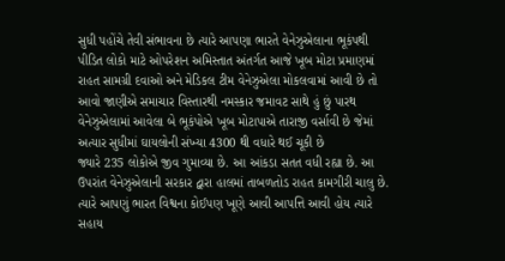સુધી પહોંચે તેવી સંભાવના છે ત્યારે આપણા ભારતે વેનેઝુએલાના ભૂકંપથી પીડિત લોકો માટે ઓપરેશન અમિસ્તાત અંતર્ગત આજે ખૂબ મોટા પ્રમાણમાં રાહત સામગ્રી દવાઓ અને મેડિકલ ટીમ વેનેઝુએલા મોકલવામાં આવી છે તો આવો જાણીએ સમાચાર વિસ્તારથી નમસ્કાર જમાવટ સાથે હું છું પારથ વેનેઝુએલામાં આવેલા બે ભૂકંપોએ ખૂબ મોટાપાએ તારાજી વર્સાવી છે જેમાં અત્યાર સુધીમાં ઘાયલોની સંખ્યા 4300 થી વધારે થઈ ચૂકી છે
જ્યારે 235 લોકોએ જીવ ગુમાવ્યા છે. આ આંકડા સતત વધી રહ્યા છે. આ ઉપરાંત વેનેઝુએલાની સરકાર દ્વારા હાલમાં તાબળતોડ રાહત કામગીરી ચાલુ છે. ત્યારે આપણું ભારત વિશ્વના કોઈપણ ખૂણે આવી આપત્તિ આવી હોય ત્યારે સહાય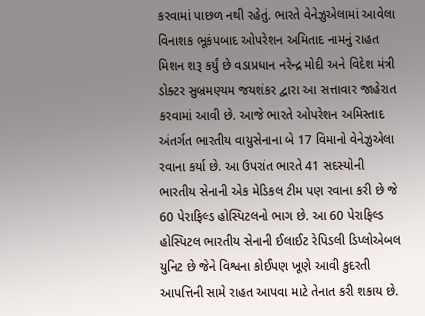કરવામાં પાછળ નથી રહેતું. ભારતે વેનેઝુએલામાં આવેલા વિનાશક ભૂકંપબાદ ઓપરેશન અમિતાદ નામનું રાહત મિશન શરૂ કર્યું છે વડાપ્રધાન નરેન્દ્ર મોદી અને વિદેશ મંત્રી ડોક્ટર સુબ્રમણ્યમ જયશંકર દ્વારા આ સત્તાવાર જાહેરાત કરવામાં આવી છે. આજે ભારતે ઓપરેશન અમિસ્તાદ અંતર્ગત ભારતીય વાયુસેનાના બે 17 વિમાનો વેનેઝુએલા રવાના કર્યા છે. આ ઉપરાંત ભારતે 41 સદસ્યોની ભારતીય સેનાની એક મેડિકલ ટીમ પણ રવાના કરી છે જે 60 પેરાફિલ્ડ હોસ્પિટલનો ભાગ છે. આ 60 પેરાફિલ્ડ હોસ્પિટલ ભારતીય સેનાની ઈલાઈટ રેપિડલી ડિપ્લોએબલ યુનિટ છે જેને વિશ્વના કોઈપણ ખૂણે આવી કુદરતી આપત્તિની સામે રાહત આપવા માટે તેનાત કરી શકાય છે.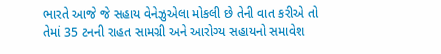ભારતે આજે જે સહાય વેનેઝુએલા મોકલી છે તેની વાત કરીએ તો તેમાં 35 ટનની રાહત સામગ્રી અને આરોગ્ય સહાયનો સમાવેશ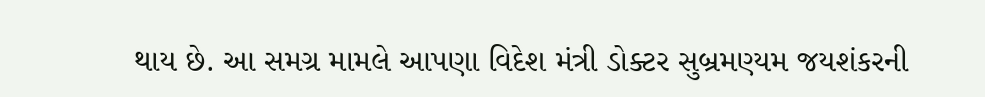થાય છે. આ સમગ્ર મામલે આપણા વિદેશ મંત્રી ડોક્ટર સુબ્રમણ્યમ જયશંકરની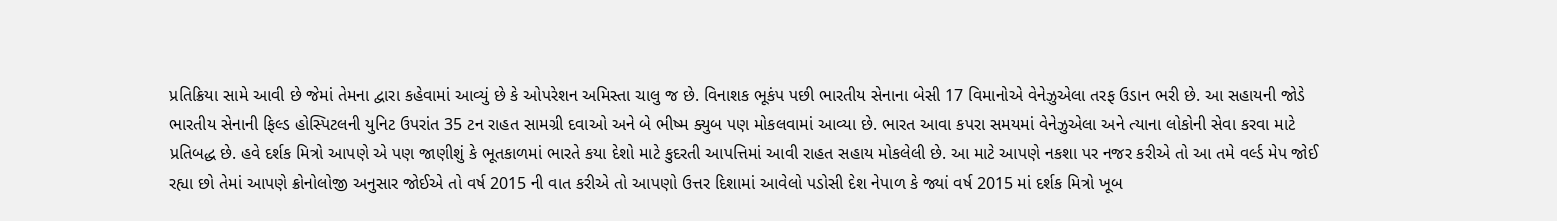પ્રતિક્રિયા સામે આવી છે જેમાં તેમના દ્વારા કહેવામાં આવ્યું છે કે ઓપરેશન અમિસ્તા ચાલુ જ છે. વિનાશક ભૂકંપ પછી ભારતીય સેનાના બેસી 17 વિમાનોએ વેનેઝુએલા તરફ ઉડાન ભરી છે. આ સહાયની જોડે ભારતીય સેનાની ફિલ્ડ હોસ્પિટલની યુનિટ ઉપરાંત 35 ટન રાહત સામગ્રી દવાઓ અને બે ભીષ્મ ક્યુબ પણ મોકલવામાં આવ્યા છે. ભારત આવા કપરા સમયમાં વેનેઝુએલા અને ત્યાના લોકોની સેવા કરવા માટે પ્રતિબદ્ધ છે. હવે દર્શક મિત્રો આપણે એ પણ જાણીશું કે ભૂતકાળમાં ભારતે કયા દેશો માટે કુદરતી આપત્તિમાં આવી રાહત સહાય મોકલેલી છે. આ માટે આપણે નકશા પર નજર કરીએ તો આ તમે વર્લ્ડ મેપ જોઈ રહ્યા છો તેમાં આપણે ક્રોનોલોજી અનુસાર જોઈએ તો વર્ષ 2015 ની વાત કરીએ તો આપણો ઉત્તર દિશામાં આવેલો પડોસી દેશ નેપાળ કે જ્યાં વર્ષ 2015 માં દર્શક મિત્રો ખૂબ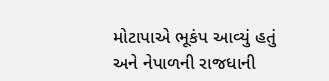મોટાપાએ ભૂકંપ આવ્યું હતું
અને નેપાળની રાજધાની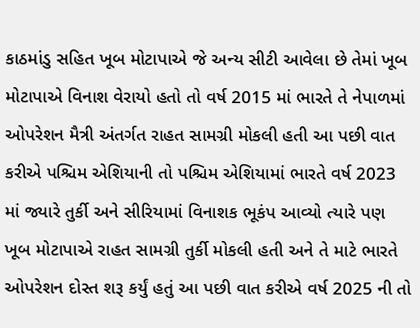કાઠમાંડુ સહિત ખૂબ મોટાપાએ જે અન્ય સીટી આવેલા છે તેમાં ખૂબ મોટાપાએ વિનાશ વેરાયો હતો તો વર્ષ 2015 માં ભારતે તે નેપાળમાં ઓપરેશન મૈત્રી અંતર્ગત રાહત સામગ્રી મોકલી હતી આ પછી વાત કરીએ પશ્ચિમ એશિયાની તો પશ્ચિમ એશિયામાં ભારતે વર્ષ 2023 માં જ્યારે તુર્કી અને સીરિયામાં વિનાશક ભૂકંપ આવ્યો ત્યારે પણ ખૂબ મોટાપાએ રાહત સામગ્રી તુર્કી મોકલી હતી અને તે માટે ભારતે ઓપરેશન દોસ્ત શરૂ કર્યું હતું આ પછી વાત કરીએ વર્ષ 2025 ની તો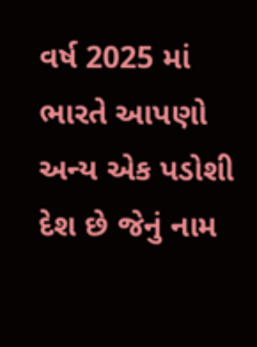વર્ષ 2025 માં ભારતે આપણો અન્ય એક પડોશી દેશ છે જેનું નામ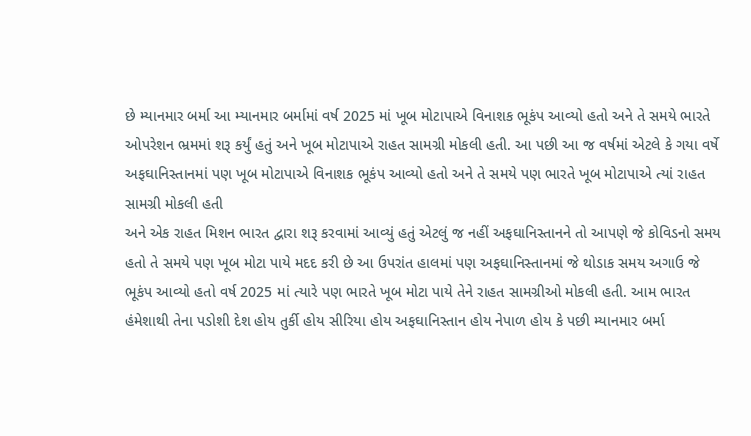છે મ્યાનમાર બર્મા આ મ્યાનમાર બર્મામાં વર્ષ 2025 માં ખૂબ મોટાપાએ વિનાશક ભૂકંપ આવ્યો હતો અને તે સમયે ભારતે ઓપરેશન ભ્રમમાં શરૂ કર્યું હતું અને ખૂબ મોટાપાએ રાહત સામગ્રી મોકલી હતી. આ પછી આ જ વર્ષમાં એટલે કે ગયા વર્ષે અફઘાનિસ્તાનમાં પણ ખૂબ મોટાપાએ વિનાશક ભૂકંપ આવ્યો હતો અને તે સમયે પણ ભારતે ખૂબ મોટાપાએ ત્યાં રાહત સામગ્રી મોકલી હતી
અને એક રાહત મિશન ભારત દ્વારા શરૂ કરવામાં આવ્યું હતું એટલું જ નહીં અફઘાનિસ્તાનને તો આપણે જે કોવિડનો સમય હતો તે સમયે પણ ખૂબ મોટા પાયે મદદ કરી છે આ ઉપરાંત હાલમાં પણ અફઘાનિસ્તાનમાં જે થોડાક સમય અગાઉ જે ભૂકંપ આવ્યો હતો વર્ષ 2025 માં ત્યારે પણ ભારતે ખૂબ મોટા પાયે તેને રાહત સામગ્રીઓ મોકલી હતી. આમ ભારત હંમેશાથી તેના પડોશી દેશ હોય તુર્કી હોય સીરિયા હોય અફઘાનિસ્તાન હોય નેપાળ હોય કે પછી મ્યાનમાર બર્મા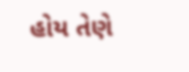હોય તેણે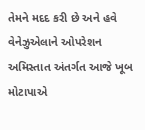તેમને મદદ કરી છે અને હવે વેનેઝુએલાને ઓપરેશન અમિસ્તાત અંતર્ગત આજે ખૂબ મોટાપાએ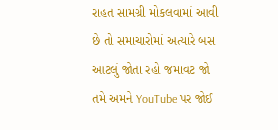રાહત સામગ્રી મોકલવામાં આવી છે તો સમાચારોમાં અત્યારે બસ આટલું જોતા રહો જમાવટ જો તમે અમને YouTube પર જોઈ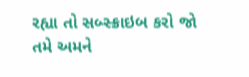રહ્યા તો સબ્સ્ક્રાઇબ કરો જો તમે અમને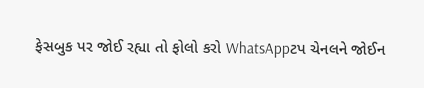ફેસબુક પર જોઈ રહ્યા તો ફોલો કરો WhatsAppટપ ચેનલને જોઈન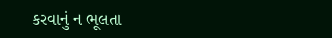કરવાનું ન ભૂલતા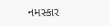નમસ્કાર